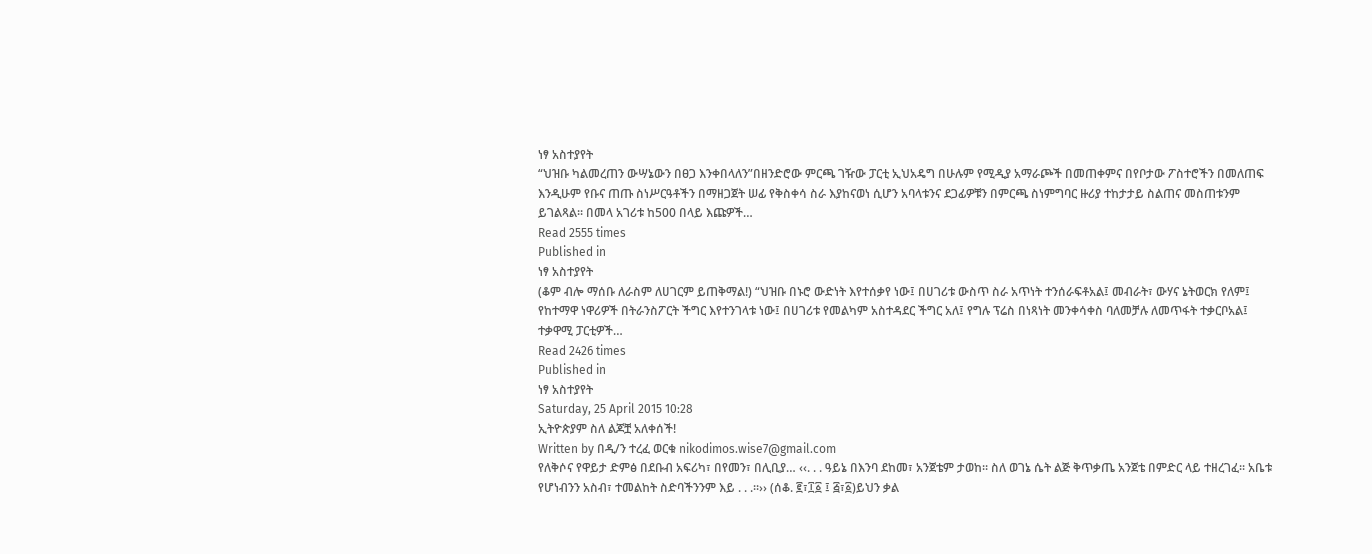ነፃ አስተያየት
“ህዝቡ ካልመረጠን ውሣኔውን በፀጋ እንቀበላለን”በዘንድሮው ምርጫ ገዥው ፓርቲ ኢህአዴግ በሁሉም የሚዲያ አማራጮች በመጠቀምና በየቦታው ፖስተሮችን በመለጠፍ እንዲሁም የቡና ጠጡ ስነሥርዓቶችን በማዘጋጀት ሠፊ የቅስቀሳ ስራ እያከናወነ ሲሆን አባላቱንና ደጋፊዎቹን በምርጫ ስነምግባር ዙሪያ ተከታታይ ስልጠና መስጠቱንም ይገልጻል፡፡ በመላ አገሪቱ ከ500 በላይ እጩዎች…
Read 2555 times
Published in
ነፃ አስተያየት
(ቆም ብሎ ማሰቡ ለራስም ለሀገርም ይጠቅማል!) “ህዝቡ በኑሮ ውድነት እየተሰቃየ ነው፤ በሀገሪቱ ውስጥ ስራ አጥነት ተንሰራፍቶአል፤ መብራት፣ ውሃና ኔትወርክ የለም፤ የከተማዋ ነዋሪዎች በትራንስፖርት ችግር እየተንገላቱ ነው፤ በሀገሪቱ የመልካም አስተዳደር ችግር አለ፤ የግሉ ፕሬስ በነጻነት መንቀሳቀስ ባለመቻሉ ለመጥፋት ተቃርቦአል፤ ተቃዋሚ ፓርቲዎች…
Read 2426 times
Published in
ነፃ አስተያየት
Saturday, 25 April 2015 10:28
ኢትዮጵያም ስለ ልጆቿ አለቀሰች!
Written by በዲ/ን ተረፈ ወርቁ nikodimos.wise7@gmail.com
የለቅሶና የዋይታ ድምፅ በደቡብ አፍሪካ፣ በየመን፣ በሊቢያ… ‹‹. . . ዓይኔ በእንባ ደከመ፣ አንጀቴም ታወከ። ስለ ወገኔ ሴት ልጅ ቅጥቃጤ አንጀቴ በምድር ላይ ተዘረገፈ፡፡ አቤቱ የሆነብንን አስብ፣ ተመልከት ስድባችንንም እይ . . .፡፡›› (ሰቆ. ፪፣፲፩ ፤ ፭፣፩)ይህን ቃል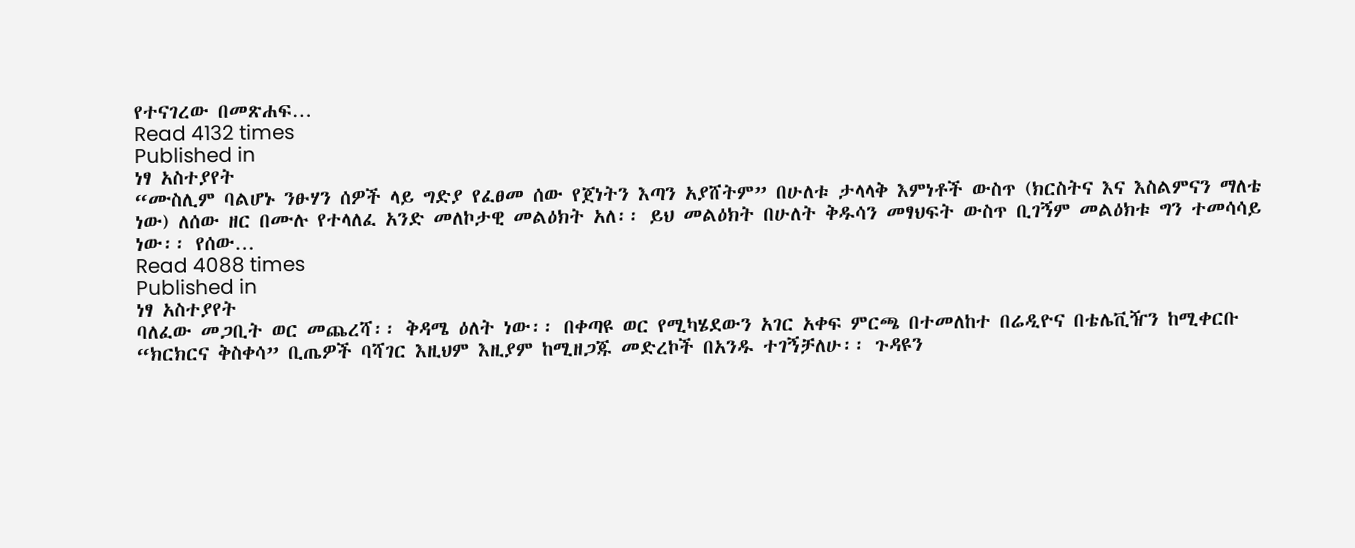የተናገረው በመጽሐፍ…
Read 4132 times
Published in
ነፃ አስተያየት
“ሙስሊም ባልሆኑ ንፁሃን ሰዎች ላይ ግድያ የፈፀመ ሰው የጀነትን እጣን አያሸትም” በሁለቱ ታላላቅ እምነቶች ውስጥ (ክርስትና እና እስልምናን ማለቴ ነው) ለሰው ዘር በሙሉ የተላለፈ አንድ መለኮታዊ መልዕክት አለ፡፡ ይህ መልዕክት በሁለት ቅዱሳን መፃህፍት ውስጥ ቢገኝም መልዕክቱ ግን ተመሳሳይ ነው፡፡ የሰው…
Read 4088 times
Published in
ነፃ አስተያየት
ባለፈው መጋቢት ወር መጨረሻ፡፡ ቅዳሜ ዕለት ነው፡፡ በቀጣዩ ወር የሚካሄደውን አገር አቀፍ ምርጫ በተመለከተ በሬዲዮና በቴሌቪዥን ከሚቀርቡ “ክርክርና ቅስቀሳ” ቢጤዎች ባሻገር እዚህም እዚያም ከሚዘጋጁ መድረኮች በአንዱ ተገኝቻለሁ፡፡ ጉዳዩን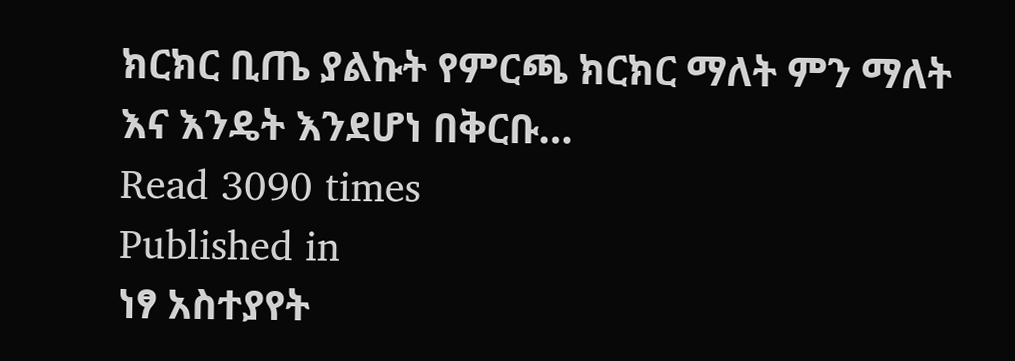ክርክር ቢጤ ያልኩት የምርጫ ክርክር ማለት ምን ማለት እና እንዴት እንደሆነ በቅርቡ…
Read 3090 times
Published in
ነፃ አስተያየት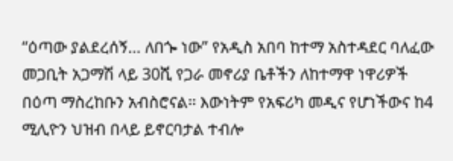“ዕጣው ያልደረሰኝ… ለበጐ ነው” የአዲስ አበባ ከተማ አስተዳደር ባለፈው መጋቢት አጋማሽ ላይ 30ሺ የጋራ መኖሪያ ቤቶችን ለከተማዋ ነዋሪዎች በዕጣ ማስረከቡን አብስሮናል፡፡ እውነትም የአፍሪካ መዲና የሆነችውና ከ4 ሚሊዮን ህዝብ በላይ ይኖርባታል ተብሎ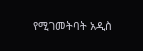የሚገመትባት አዲስ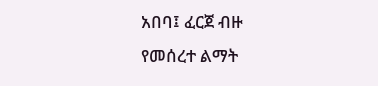አበባ፤ ፈርጀ ብዙ የመሰረተ ልማት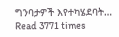ግንባታዎች እየተካሄደባት…
Read 3771 times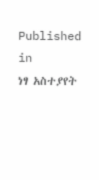Published in
ነፃ አስተያየት